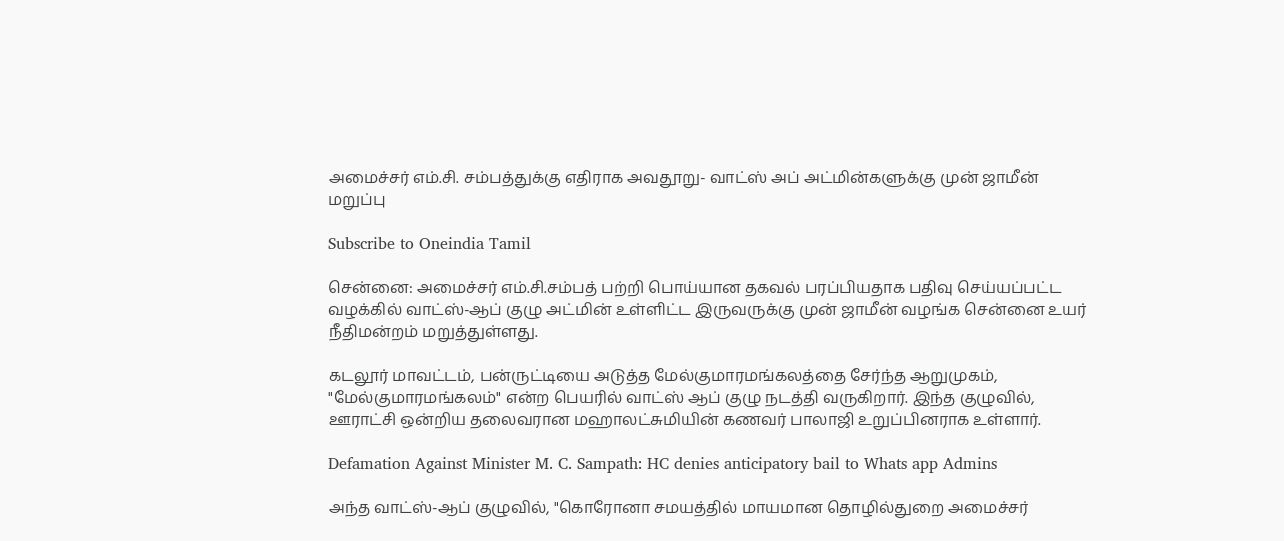அமைச்சர் எம்.சி. சம்பத்துக்கு எதிராக அவதூறு- வாட்ஸ் அப் அட்மின்களுக்கு முன் ஜாமீன் மறுப்பு

Subscribe to Oneindia Tamil

சென்னை: அமைச்சர் எம்.சி.சம்பத் பற்றி பொய்யான தகவல் பரப்பியதாக பதிவு செய்யப்பட்ட வழக்கில் வாட்ஸ்-ஆப் குழு அட்மின் உள்ளிட்ட இருவருக்கு முன் ஜாமீன் வழங்க சென்னை உயர் நீதிமன்றம் மறுத்துள்ளது.

கடலூர் மாவட்டம், பன்ருட்டியை அடுத்த மேல்குமாரமங்கலத்தை சேர்ந்த ஆறுமுகம், "மேல்குமாரமங்கலம்" என்ற பெயரில் வாட்ஸ் ஆப் குழு நடத்தி வருகிறார். இந்த குழுவில், ஊராட்சி ஒன்றிய தலைவரான மஹாலட்சுமியின் கணவர் பாலாஜி உறுப்பினராக உள்ளார்.

Defamation Against Minister M. C. Sampath: HC denies anticipatory bail to Whats app Admins

அந்த வாட்ஸ்-ஆப் குழுவில், "கொரோனா சமயத்தில் மாயமான தொழில்துறை அமைச்சர்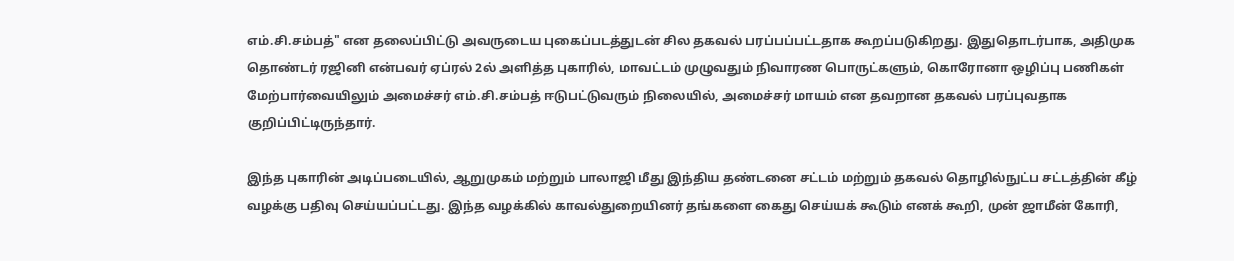எம்.சி.சம்பத்" என தலைப்பிட்டு அவருடைய புகைப்படத்துடன் சில தகவல் பரப்பப்பட்டதாக கூறப்படுகிறது. இதுதொடர்பாக, அதிமுக தொண்டர் ரஜினி என்பவர் ஏப்ரல் 2ல் அளித்த புகாரில், மாவட்டம் முழுவதும் நிவாரண பொருட்களும், கொரோனா ஒழிப்பு பணிகள் மேற்பார்வையிலும் அமைச்சர் எம்.சி.சம்பத் ஈடுபட்டுவரும் நிலையில், அமைச்சர் மாயம் என தவறான தகவல் பரப்புவதாக குறிப்பிட்டிருந்தார்.

இந்த புகாரின் அடிப்படையில், ஆறுமுகம் மற்றும் பாலாஜி மீது இந்திய தண்டனை சட்டம் மற்றும் தகவல் தொழில்நுட்ப சட்டத்தின் கீழ் வழக்கு பதிவு செய்யப்பட்டது. இந்த வழக்கில் காவல்துறையினர் தங்களை கைது செய்யக் கூடும் எனக் கூறி, முன் ஜாமீன் கோரி,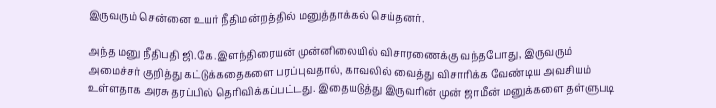இருவரும் சென்னை உயர் நீதிமன்றத்தில் மனுத்தாக்கல் செய்தனர்.

அந்த மனு நீதிபதி ஜி.கே.இளந்திரையன் முன்னிலையில் விசாரணைக்கு வந்தபோது, இருவரும் அமைச்சர் குறித்து கட்டுக்கதைகளை பரப்புவதால், காவலில் வைத்து விசாரிக்க வேண்டிய அவசியம் உள்ளதாக அரசு தரப்பில் தெரிவிக்கப்பட்டது. இதையடுத்து இருவரின் முன் ஜாமீன் மனுக்களை தள்ளுபடி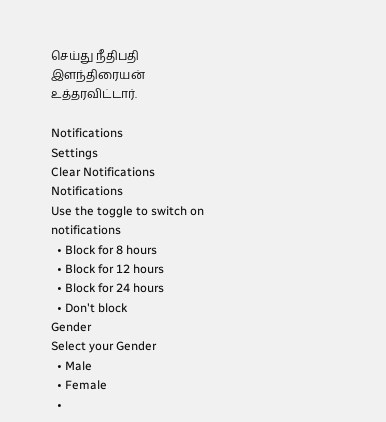செய்து நீதிபதி இளந்திரையன் உத்தரவிட்டார்.

Notifications
Settings
Clear Notifications
Notifications
Use the toggle to switch on notifications
  • Block for 8 hours
  • Block for 12 hours
  • Block for 24 hours
  • Don't block
Gender
Select your Gender
  • Male
  • Female
  •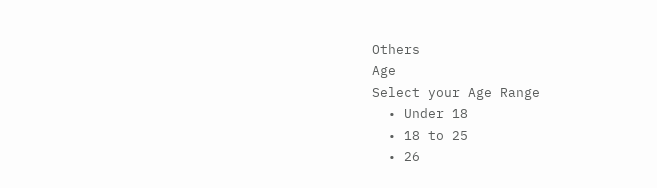Others
Age
Select your Age Range
  • Under 18
  • 18 to 25
  • 26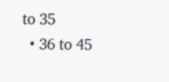to 35
  • 36 to 45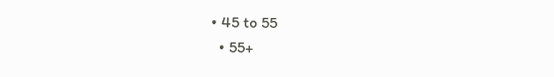• 45 to 55
  • 55+